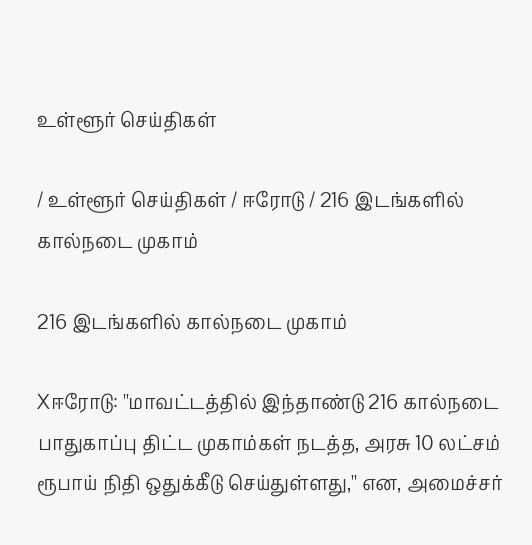உள்ளூர் செய்திகள்

/ உள்ளூர் செய்திகள் / ஈரோடு / 216 இடங்களில் கால்நடை முகாம்

216 இடங்களில் கால்நடை முகாம்

Xஈரோடு: ''மாவட்டத்தில் இந்தாண்டு 216 கால்நடை பாதுகாப்பு திட்ட முகாம்கள் நடத்த, அரசு 10 லட்சம் ரூபாய் நிதி ஒதுக்கீடு செய்துள்ளது,'' என, அமைச்சர்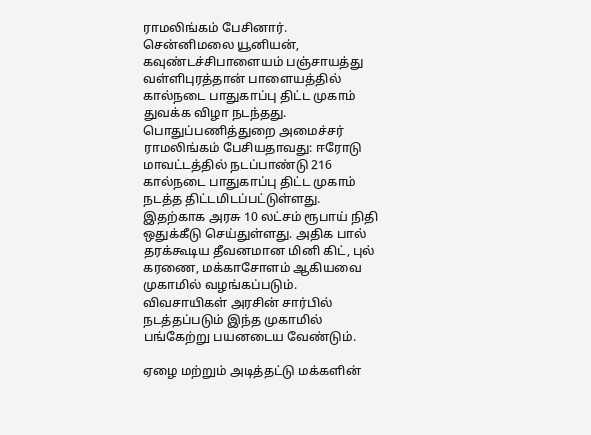ராமலிங்கம் பேசினார். சென்னிமலை யூனியன், கவுண்டச்சிபாளையம் பஞ்சாயத்து வள்ளிபுரத்தான் பாளையத்தில் கால்நடை பாதுகாப்பு திட்ட முகாம் துவக்க விழா நடந்தது. பொதுப்பணித்துறை அமைச்சர் ராமலிங்கம் பேசியதாவது: ஈரோடு மாவட்டத்தில் நடப்பாண்டு 216 கால்நடை பாதுகாப்பு திட்ட முகாம் நடத்த திட்டமிடப்பட்டுள்ளது. இதற்காக அரசு 10 லட்சம் ரூபாய் நிதி ஒதுக்கீடு செய்துள்ளது. அதிக பால் தரக்கூடிய தீவனமான மினி கிட், புல் கரணை, மக்காசோளம் ஆகியவை முகாமில் வழங்கப்படும். விவசாயிகள் அரசின் சார்பில் நடத்தப்படும் இந்த முகாமில் பங்கேற்று பயனடைய வேண்டும்.

ஏழை மற்றும் அடித்தட்டு மக்களின்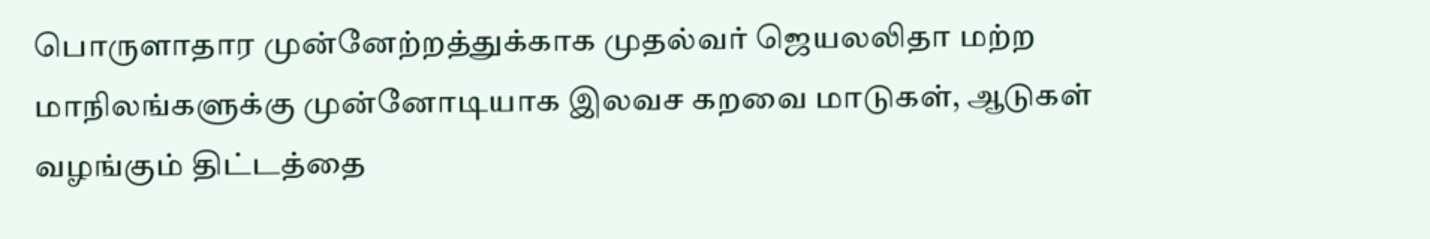பொருளாதார முன்னேற்றத்துக்காக முதல்வர் ஜெயலலிதா மற்ற மாநிலங்களுக்கு முன்னோடியாக இலவச கறவை மாடுகள், ஆடுகள் வழங்கும் திட்டத்தை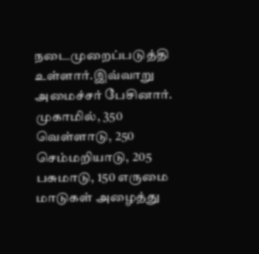நடைமுறைப்படுத்தி உள்ளார்.இவ்வாறு அமைச்சர் பேசினார். முகாமில், 350 வெள்ளாடு, 250 செம்மறியாடு, 205 பசுமாடு, 150 எருமை மாடுகள் அழைத்து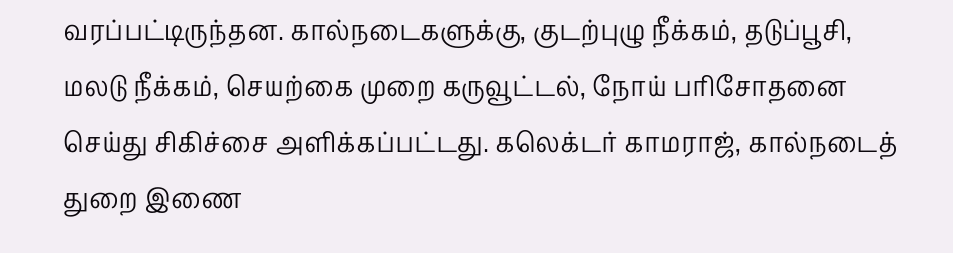வரப்பட்டிருந்தன. கால்நடைகளுக்கு, குடற்புழு நீக்கம், தடுப்பூசி, மலடு நீக்கம், செயற்கை முறை கருவூட்டல், நோய் பரிசோதனை செய்து சிகிச்சை அளிக்கப்பட்டது. கலெக்டர் காமராஜ், கால்நடைத் துறை இணை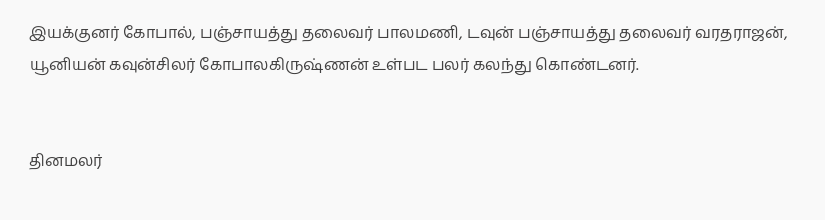இயக்குனர் கோபால், பஞ்சாயத்து தலைவர் பாலமணி, டவுன் பஞ்சாயத்து தலைவர் வரதராஜன், யூனியன் கவுன்சிலர் கோபாலகிருஷ்ணன் உள்பட பலர் கலந்து கொண்டனர்.


தினமலர்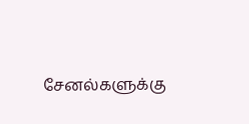சேனல்களுக்கு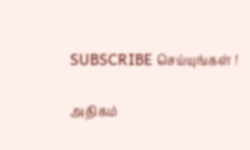SUBSCRIBE செய்யுங்கள் !

அதிகம்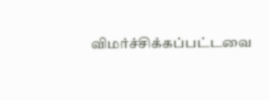விமர்ச்சிக்கப்பட்டவை